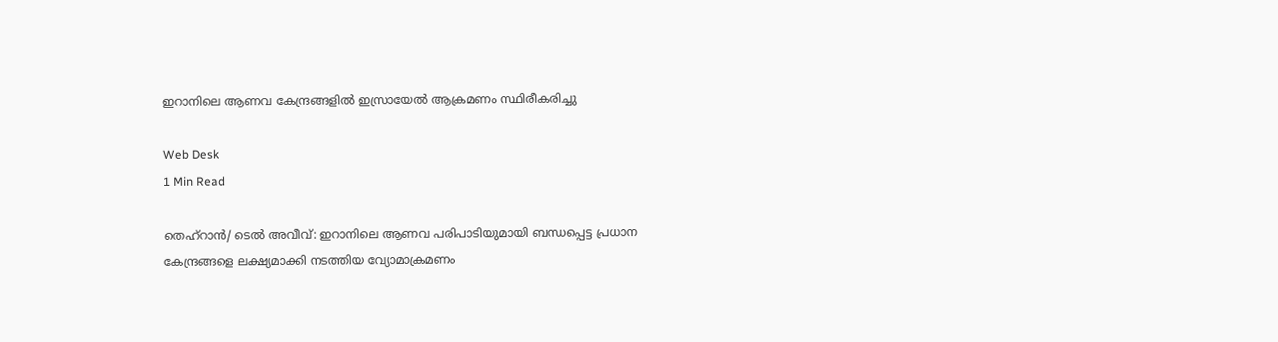ഇറാനിലെ ആണവ കേന്ദ്രങ്ങളില്‍ ഇസ്രായേല്‍ ആക്രമണം സ്ഥിരീകരിച്ചു

Web Desk
1 Min Read

തെഹ്‌റാന്‍/ ടെല്‍ അവീവ്: ഇറാനിലെ ആണവ പരിപാടിയുമായി ബന്ധപ്പെട്ട പ്രധാന കേന്ദ്രങ്ങളെ ലക്ഷ്യമാക്കി നടത്തിയ വ്യോമാക്രമണം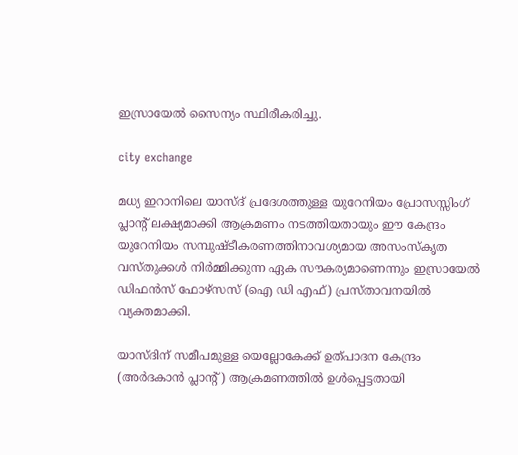ഇസ്രായേല്‍ സൈന്യം സ്ഥിരീകരിച്ചു.

city exchange

മധ്യ ഇറാനിലെ യാസ്ദ് പ്രദേശത്തുള്ള യുറേനിയം പ്രോസസ്സിംഗ് പ്ലാന്റ് ലക്ഷ്യമാക്കി ആക്രമണം നടത്തിയതായും ഈ കേന്ദ്രം യുറേനിയം സമ്പുഷ്ടീകരണത്തിനാവശ്യമായ അസംസ്‌കൃത വസ്തുക്കള്‍ നിര്‍മ്മിക്കുന്ന ഏക സൗകര്യമാണെന്നും ഇസ്രായേല്‍ ഡിഫന്‍സ് ഫോഴ്സസ് (ഐ ഡി എഫ്) പ്രസ്താവനയില്‍ വ്യക്തമാക്കി.

യാസ്ദിന് സമീപമുള്ള യെല്ലോകേക്ക് ഉത്പാദന കേന്ദ്രം (അര്‍ദകാന്‍ പ്ലാന്റ്) ആക്രമണത്തില്‍ ഉള്‍പ്പെട്ടതായി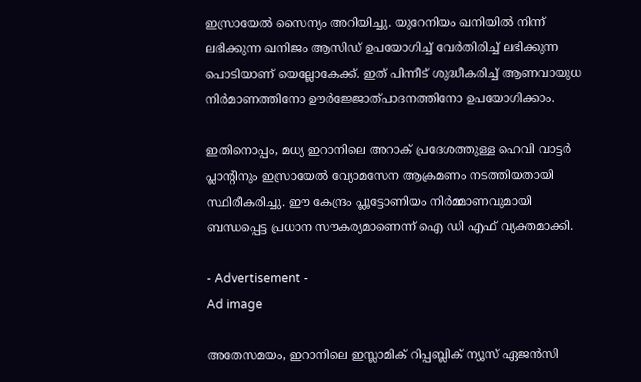ഇസ്രായേല്‍ സൈന്യം അറിയിച്ചു. യുറേനിയം ഖനിയില്‍ നിന്ന് ലഭിക്കുന്ന ഖനിജം ആസിഡ് ഉപയോഗിച്ച് വേര്‍തിരിച്ച് ലഭിക്കുന്ന പൊടിയാണ് യെല്ലോകേക്ക്. ഇത് പിന്നീട് ശുദ്ധീകരിച്ച് ആണവായുധ നിര്‍മാണത്തിനോ ഊര്‍ജ്ജോത്പാദനത്തിനോ ഉപയോഗിക്കാം.

ഇതിനൊപ്പം, മധ്യ ഇറാനിലെ അറാക് പ്രദേശത്തുള്ള ഹെവി വാട്ടര്‍ പ്ലാന്റിനും ഇസ്രായേല്‍ വ്യോമസേന ആക്രമണം നടത്തിയതായി സ്ഥിരീകരിച്ചു. ഈ കേന്ദ്രം പ്ലൂട്ടോണിയം നിര്‍മ്മാണവുമായി ബന്ധപ്പെട്ട പ്രധാന സൗകര്യമാണെന്ന് ഐ ഡി എഫ് വ്യക്തമാക്കി.

- Advertisement -
Ad image

അതേസമയം, ഇറാനിലെ ഇസ്ലാമിക് റിപ്പബ്ലിക് ന്യൂസ് ഏജന്‍സി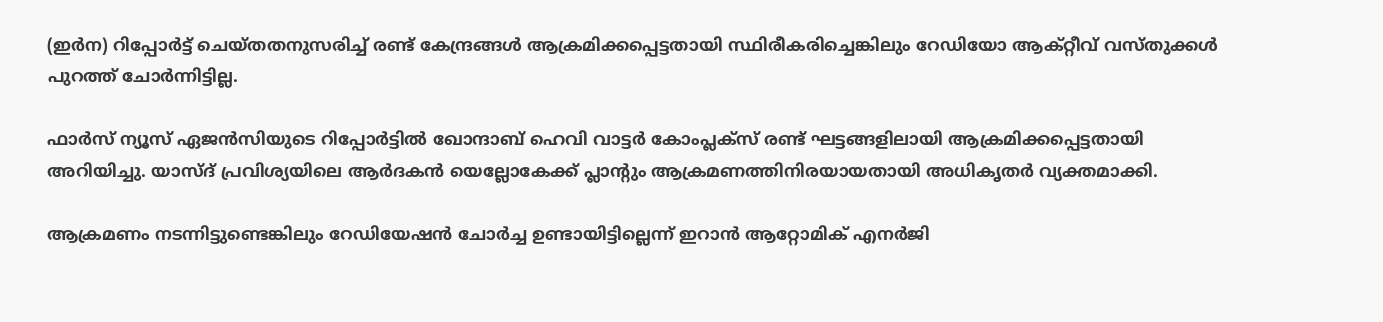(ഇര്‍ന) റിപ്പോര്‍ട്ട് ചെയ്തതനുസരിച്ച് രണ്ട് കേന്ദ്രങ്ങള്‍ ആക്രമിക്കപ്പെട്ടതായി സ്ഥിരീകരിച്ചെങ്കിലും റേഡിയോ ആക്റ്റീവ് വസ്തുക്കള്‍ പുറത്ത് ചോര്‍ന്നിട്ടില്ല.

ഫാര്‍സ് ന്യൂസ് ഏജന്‍സിയുടെ റിപ്പോര്‍ട്ടില്‍ ഖോന്ദാബ് ഹെവി വാട്ടര്‍ കോംപ്ലക്‌സ് രണ്ട് ഘട്ടങ്ങളിലായി ആക്രമിക്കപ്പെട്ടതായി അറിയിച്ചു. യാസ്ദ് പ്രവിശ്യയിലെ ആര്‍ദകന്‍ യെല്ലോകേക്ക് പ്ലാന്റും ആക്രമണത്തിനിരയായതായി അധികൃതര്‍ വ്യക്തമാക്കി.

ആക്രമണം നടന്നിട്ടുണ്ടെങ്കിലും റേഡിയേഷന്‍ ചോര്‍ച്ച ഉണ്ടായിട്ടില്ലെന്ന് ഇറാന്‍ ആറ്റോമിക് എനര്‍ജി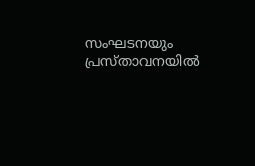സംഘടനയും പ്രസ്താവനയില്‍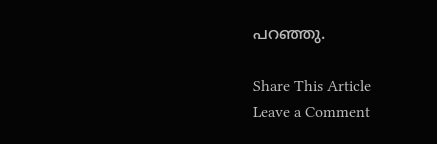പറഞ്ഞു.

Share This Article
Leave a Comment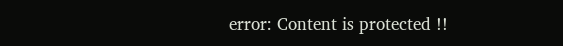error: Content is protected !!